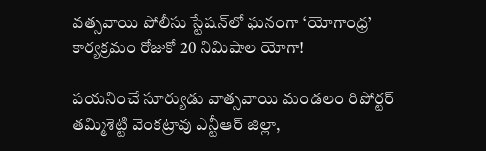వత్సవాయి పోలీసు స్టేషన్‌లో ఘనంగా ‘యోగాంధ్ర’ కార్యక్రమం రోజుకో 20 నిమిషాల యోగా!

పయనించే సూర్యుడు వాత్సవాయి మండలం రిపోర్టర్ తమ్మిశెట్టి వెంకట్రావు ఎన్టీఆర్ జిల్లా,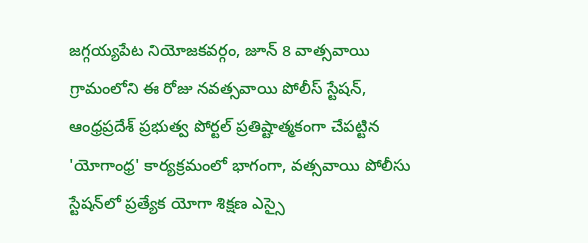జగ్గయ్యపేట నియోజకవర్గం, జూన్ 8 వాత్సవాయి గ్రామంలోని ఈ రోజు నవత్సవాయి పోలీస్ స్టేషన్, ఆంధ్రప్రదేశ్ ప్రభుత్వ పోర్టల్ ప్రతిష్టాత్మకంగా చేపట్టిన 'యోగాంధ్ర' కార్యక్రమంలో భాగంగా, వత్సవాయి పోలీసు స్టేషన్‌లో ప్రత్యేక యోగా శిక్షణ ఎస్సై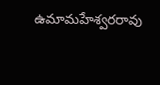ఉమామహేశ్వరరావు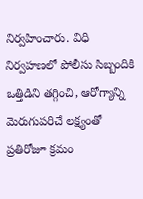నిర్వహించారు. విధి నిర్వహణలో పోలీసు సిబ్బందికి ఒత్తిడిని తగ్గించి, ఆరోగ్యాన్ని మెరుగుపరిచే లక్ష్యంతో ప్రతిరోజూ క్రమం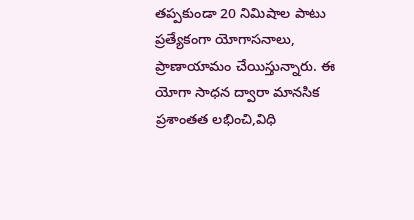తప్పకుండా 20 నిమిషాల పాటు ప్రత్యేకంగా యోగాసనాలు, ప్రాణాయామం చేయిస్తున్నారు. ఈ యోగా సాధన ద్వారా మానసిక ప్రశాంతత లభించి,విధి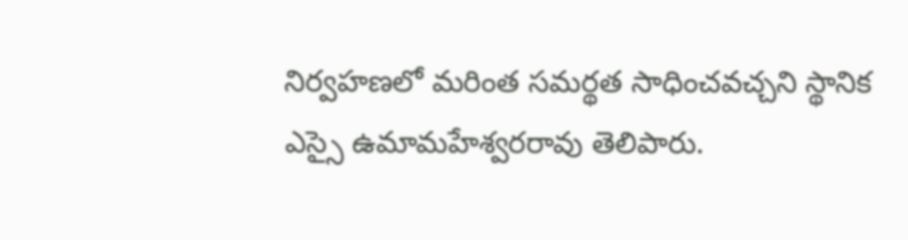నిర్వహణలో మరింత సమర్థత సాధించవచ్చని స్థానిక ఎస్సై ఉమామహేశ్వరరావు తెలిపారు.